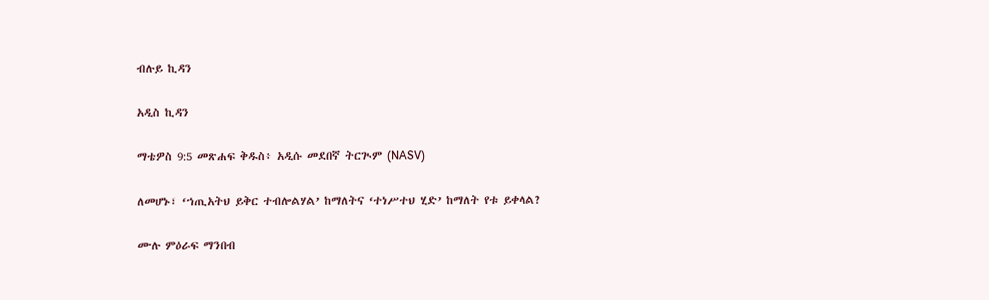ብሉይ ኪዳን

አዲስ ኪዳን

ማቴዎስ 9:5 መጽሐፍ ቅዱስ፥ አዲሱ መደበኛ ትርጒም (NASV)

ለመሆኑ፣ ‘ኀጢአትህ ይቅር ተብሎልሃል’ ከማለትና ‘ተነሥተህ ሂድ’ ከማለት የቱ ይቀላል?

ሙሉ ምዕራፍ ማንበብ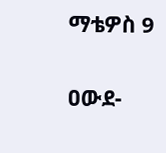ማቴዎስ 9

ዐውደ-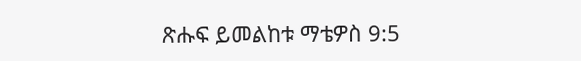ጽሑፍ ይመልከቱ ማቴዎስ 9:5